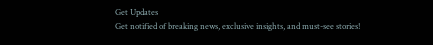Get Updates
Get notified of breaking news, exclusive insights, and must-see stories!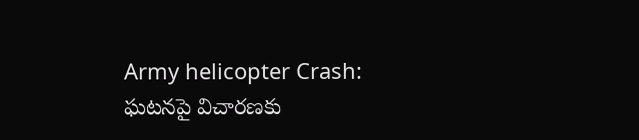Army helicopter Crash: ఘటనపై విచారణకు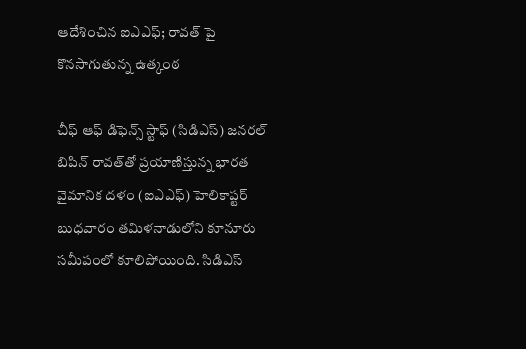ఆదేశించిన ఐఎఎఫ్; రావత్ పై కొనసాగుతున్న ఉత్కంఠ

చీఫ్ ఆఫ్ డిఫెన్స్ స్టాఫ్ (సిడిఎస్) జనరల్ బిపిన్ రావత్‌తో ప్రయాణిస్తున్న భారత వైమానిక దళం (ఐఎఎఫ్) హెలికాప్టర్ బుధవారం తమిళనాడులోని కూనూరు సమీపంలో కూలిపోయింది. సిడిఎస్‌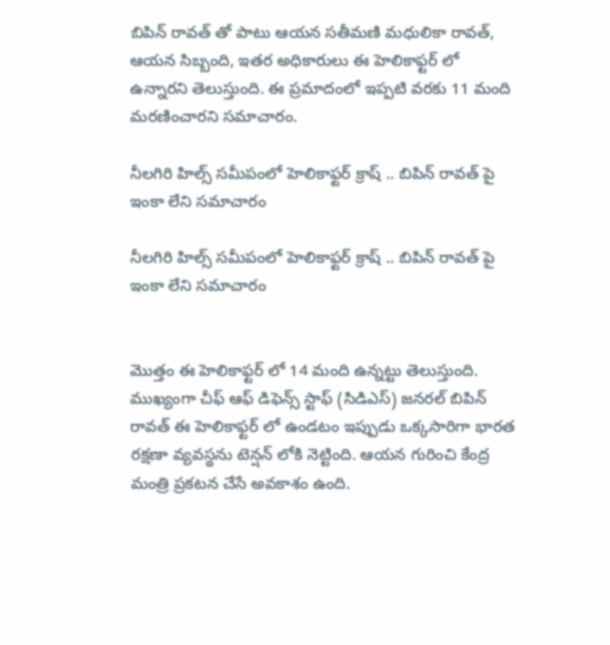బిపిన్ రావత్ తో పాటు ఆయన సతీమణి మధులికా రావత్, ఆయన సిబ్బంది, ఇతర అధికారులు ఈ హెలికాఫ్టర్ లో ఉన్నారని తెలుస్తుంది. ఈ ప్రమాదంలో ఇప్పటి వరకు 11 మంది మరణించారని సమాచారం.

నీలగిరి హిల్స్ సమీపంలో హెలికాఫ్టర్ క్రాష్ .. బిపిన్ రావత్ పై ఇంకా లేని సమాచారం

నీలగిరి హిల్స్ సమీపంలో హెలికాఫ్టర్ క్రాష్ .. బిపిన్ రావత్ పై ఇంకా లేని సమాచారం


మొత్తం ఈ హెలికాఫ్టర్ లో 14 మంది ఉన్నట్టు తెలుస్తుంది. ముఖ్యంగా చీఫ్ ఆఫ్ డిఫెన్స్ స్టాఫ్ (సిడిఎస్) జనరల్ బిపిన్ రావత్‌ ఈ హెలికాఫ్టర్ లో ఉండటం ఇప్పుడు ఒక్కసారిగా భారత రక్షణా వ్యవస్థను టెన్షన్ లోకి నెట్టింది. ఆయన గురించి కేంద్ర మంత్రి ప్రకటన చేసే అవకాశం ఉంది.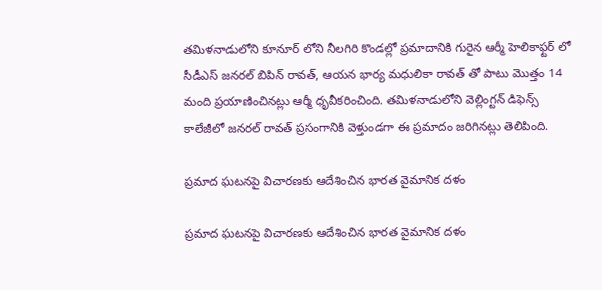తమిళనాడులోని కూనూర్ లోని నీలగిరి కొండల్లో ప్రమాదానికి గురైన ఆర్మీ హెలికాఫ్టర్ లో సీడీఎస్ జనరల్ బిపిన్ రావత్, ఆయన భార్య మధులికా రావత్ తో పాటు మొత్తం 14 మంది ప్రయాణించినట్లు ఆర్మీ ధృవీకరించింది. తమిళనాడులోని వెల్లింగ్టన్ డిఫెన్స్ కాలేజీలో జనరల్ రావత్ ప్రసంగానికి వెళ్తుండగా ఈ ప్రమాదం జరిగినట్లు తెలిపింది.

ప్రమాద ఘటనపై విచారణకు ఆదేశించిన భారత వైమానిక దళం

ప్రమాద ఘటనపై విచారణకు ఆదేశించిన భారత వైమానిక దళం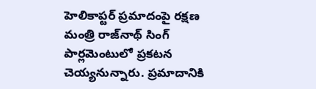హెలికాప్టర్ ప్రమాదంపై రక్షణ మంత్రి రాజ్‌నాథ్ సింగ్ పార్లమెంటులో ప్రకటన చెయ్యనున్నారు. ప్రమాదానికి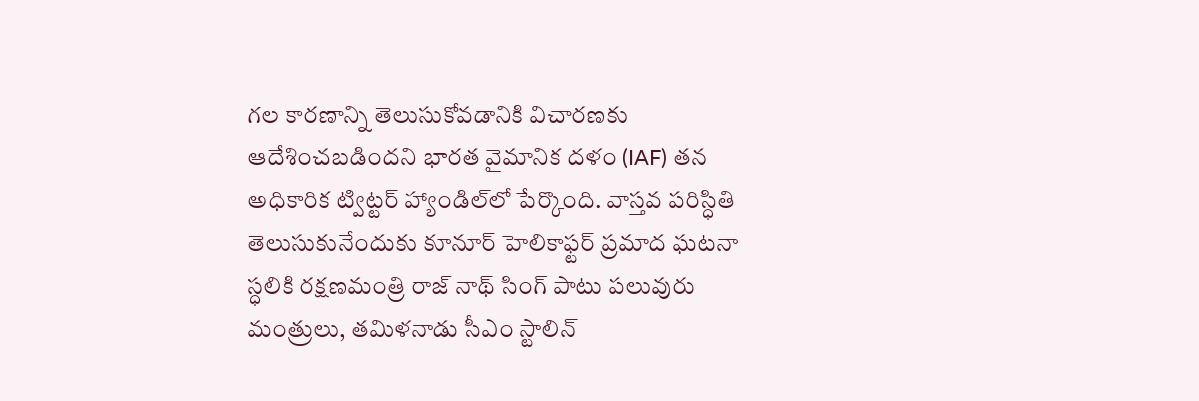గల కారణాన్ని తెలుసుకోవడానికి విచారణకు ఆదేశించబడిందని భారత వైమానిక దళం (IAF) తన అధికారిక ట్విట్టర్ హ్యాండిల్‌లో పేర్కొంది. వాస్తవ పరిస్ధితి తెలుసుకునేందుకు కూనూర్ హెలికాఫ్టర్ ప్రమాద ఘటనా స్ధలికి రక్షణమంత్రి రాజ్ నాథ్ సింగ్ పాటు పలువురు మంత్రులు, తమిళనాడు సీఎం స్టాలిన్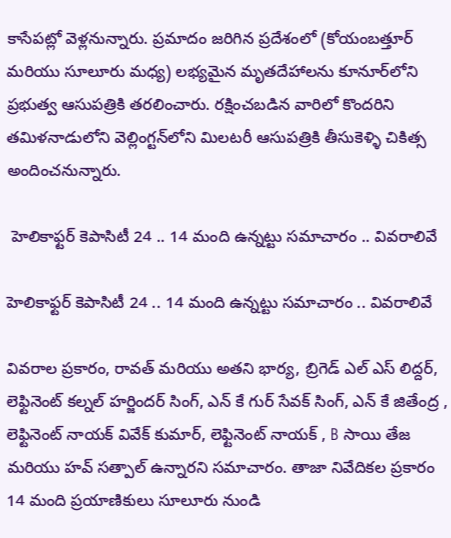కాసేపట్లో వెళ్లనున్నారు. ప్రమాదం జరిగిన ప్రదేశంలో (కోయంబత్తూర్ మరియు సూలూరు మధ్య) లభ్యమైన మృతదేహాలను కూనూర్‌లోని ప్రభుత్వ ఆసుపత్రికి తరలించారు. రక్షించబడిన వారిలో కొందరిని తమిళనాడులోని వెల్లింగ్టన్‌లోని మిలటరీ ఆసుపత్రికి తీసుకెళ్ళి చికిత్స అందించనున్నారు.

 హెలికాఫ్టర్ కెపాసిటీ 24 .. 14 మంది ఉన్నట్టు సమాచారం .. వివరాలివే

హెలికాఫ్టర్ కెపాసిటీ 24 .. 14 మంది ఉన్నట్టు సమాచారం .. వివరాలివే

వివరాల ప్రకారం, రావత్ మరియు అతని భార్య, బ్రిగెడ్ ఎల్ ఎస్ లిద్దర్, లెఫ్టినెంట్ కల్నల్ హర్జిందర్ సింగ్, ఎన్ కే గుర్ సేవక్ సింగ్, ఎన్ కే జితేంద్ర , లెఫ్టినెంట్ నాయక్ వివేక్ కుమార్, లెఫ్టినెంట్ నాయక్ , B సాయి తేజ మరియు హవ్ సత్పాల్ ఉన్నారని సమాచారం. తాజా నివేదికల ప్రకారం 14 మంది ప్రయాణికులు సూలూరు నుండి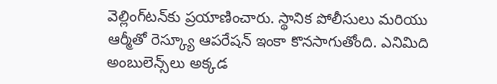వెల్లింగ్‌టన్‌కు ప్రయాణించారు. స్థానిక పోలీసులు మరియు ఆర్మీతో రెస్క్యూ ఆపరేషన్ ఇంకా కొనసాగుతోంది. ఎనిమిది అంబులెన్స్‌లు అక్కడ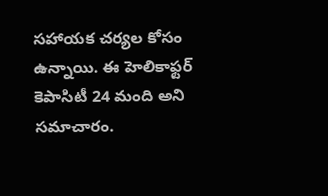సహాయక చర్యల కోసం ఉన్నాయి. ఈ హెలికాఫ్టర్ కెపాసిటీ 24 మంది అని సమాచారం.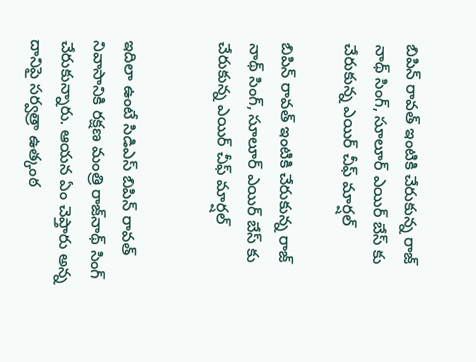బిపిన్ రావత్ ఇంటికి చేరుకున్న రాజ్ నాథ్ సింగ్, సూలూర్ ఎయిర్ బేస్ కు చేరుకున్న ఎయిర్ చీఫ్ మార్షల్

బిపిన్ రావత్ ఇంటికి చేరుకున్న రాజ్ నాథ్ సింగ్, సూలూర్ ఎయిర్ బేస్ కు చేరుకున్న ఎయిర్ చీఫ్ మార్షల్


ఇదిలా ఉంటే సిడిఎస్ బిపిన్ రావత్ నివాసానికి రక్షణ మంత్రి రాజ్‌నాథ్ సింగ్ చేరుకున్నారు. ఆయన ఏం చెప్తారు అన్న దానిపై సర్వత్రా ఉత్కంఠ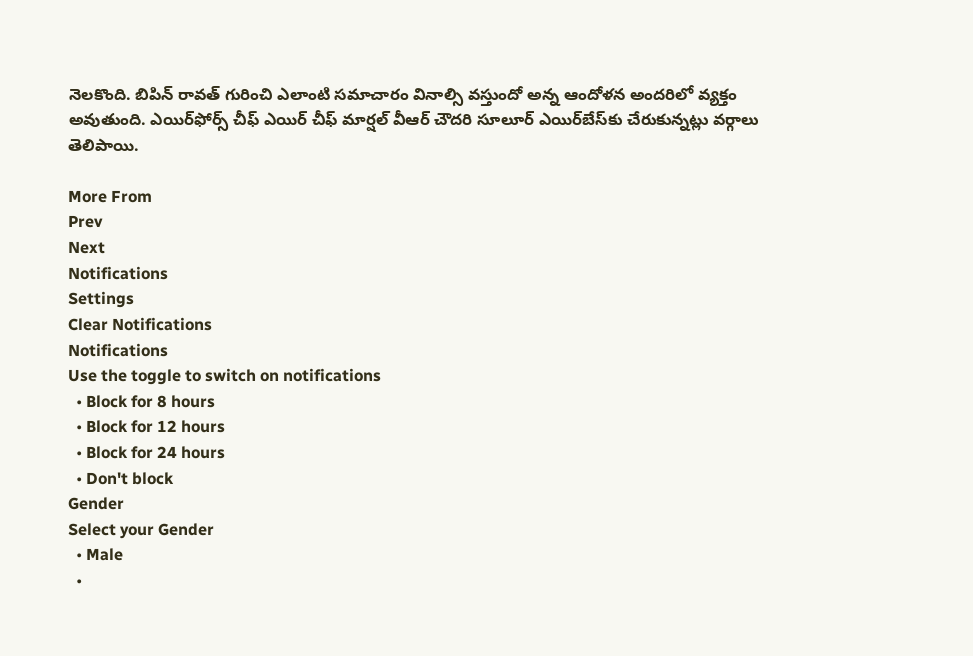నెలకొంది. బిపిన్ రావత్ గురించి ఎలాంటి సమాచారం వినాల్సి వస్తుందో అన్న ఆందోళన అందరిలో వ్యక్తం అవుతుంది. ఎయిర్‌ఫోర్స్ చీఫ్ ఎయిర్ చీఫ్ మార్షల్ వీఆర్ చౌదరి సూలూర్ ఎయిర్‌బేస్‌కు చేరుకున్నట్లు వర్గాలు తెలిపాయి.

More From
Prev
Next
Notifications
Settings
Clear Notifications
Notifications
Use the toggle to switch on notifications
  • Block for 8 hours
  • Block for 12 hours
  • Block for 24 hours
  • Don't block
Gender
Select your Gender
  • Male
  •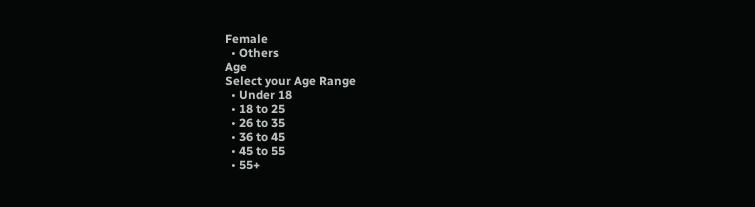Female
  • Others
Age
Select your Age Range
  • Under 18
  • 18 to 25
  • 26 to 35
  • 36 to 45
  • 45 to 55
  • 55+